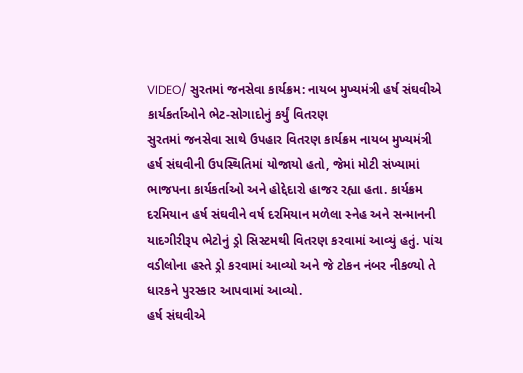VIDEO/ સુરતમાં જનસેવા કાર્યક્રમ: નાયબ મુખ્યમંત્રી હર્ષ સંઘવીએ કાર્યકર્તાઓને ભેટ-સોગાદોનું કર્યું વિતરણ
સુરતમાં જનસેવા સાથે ઉપહાર વિતરણ કાર્યક્રમ નાયબ મુખ્યમંત્રી હર્ષ સંઘવીની ઉપસ્થિતિમાં યોજાયો હતો, જેમાં મોટી સંખ્યામાં ભાજપના કાર્યકર્તાઓ અને હોદ્દેદારો હાજર રહ્યા હતા. કાર્યક્રમ દરમિયાન હર્ષ સંઘવીને વર્ષ દરમિયાન મળેલા સ્નેહ અને સન્માનની યાદગીરીરૂપ ભેટોનું ડ્રો સિસ્ટમથી વિતરણ કરવામાં આવ્યું હતું. પાંચ વડીલોના હસ્તે ડ્રો કરવામાં આવ્યો અને જે ટોકન નંબર નીકળ્યો તે ધારકને પુરસ્કાર આપવામાં આવ્યો.
હર્ષ સંઘવીએ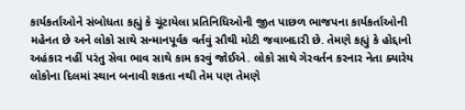કાર્યકર્તાઓને સંબોધતા કહ્યું કે ચૂંટાયેલા પ્રતિનિધિઓની જીત પાછળ ભાજપના કાર્યકર્તાઓની મહેનત છે અને લોકો સાથે સન્માનપૂર્વક વર્તવું સૌથી મોટી જવાબદારી છે. તેમણે કહ્યું કે હોદ્દાનો અહંકાર નહીં પરંતુ સેવા ભાવ સાથે કામ કરવું જોઈએ. લોકો સાથે ગેરવર્તન કરનાર નેતા ક્યારેય લોકોના દિલમાં સ્થાન બનાવી શકતા નથી તેમ પણ તેમણે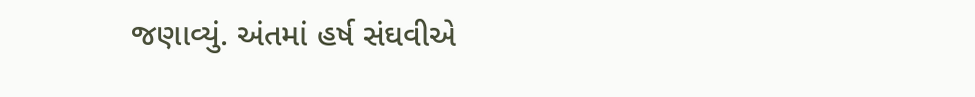જણાવ્યું. અંતમાં હર્ષ સંઘવીએ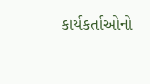કાર્યકર્તાઓનો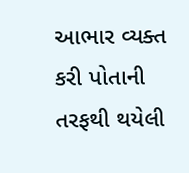આભાર વ્યક્ત કરી પોતાની તરફથી થયેલી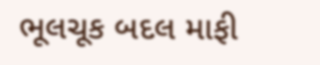ભૂલચૂક બદલ માફી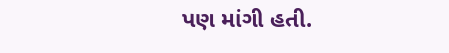પણ માંગી હતી.